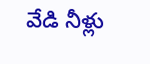వేడి నీళ్లు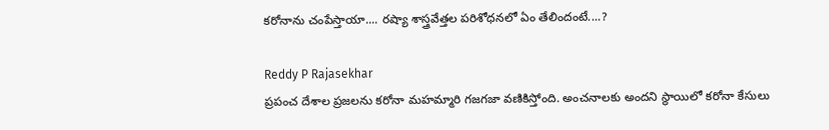కరోనాను చంపేస్తాయా.... రష్యా శాస్త్రవేత్తల పరిశోధనలో ఏం తేలిందంటే....?

Reddy P Rajasekhar
ప్రపంచ దేశాల ప్రజలను కరోనా మహమ్మారి గజగజా వణికిస్తోంది. అంచనాలకు అందని స్థాయిలో కరోనా కేసులు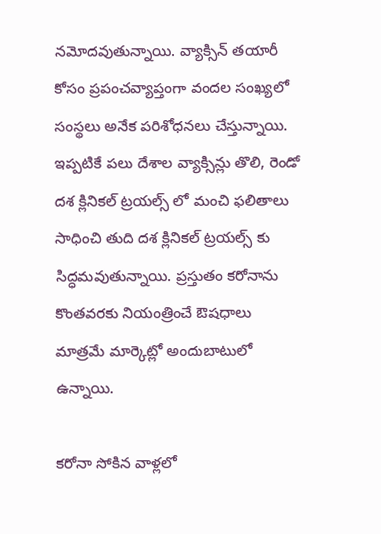నమోదవుతున్నాయి. వ్యాక్సిన్ తయారీ కోసం ప్రపంచవ్యాప్తంగా వందల సంఖ్యలో సంస్థలు అనేక పరిశోధనలు చేస్తున్నాయి. ఇప్పటికే పలు దేశాల వ్యాక్సిన్లు తొలి, రెండో దశ క్లినికల్ ట్రయల్స్ లో మంచి ఫలితాలు సాధించి తుది దశ క్లినికల్ ట్రయల్స్ కు సిద్ధమవుతున్నాయి. ప్రస్తుతం కరోనాను కొంతవరకు నియంత్రించే ఔషధాలు మాత్రమే మార్కెట్లో అందుబాటులో ఉన్నాయి.

కరోనా సోకిన వాళ్లలో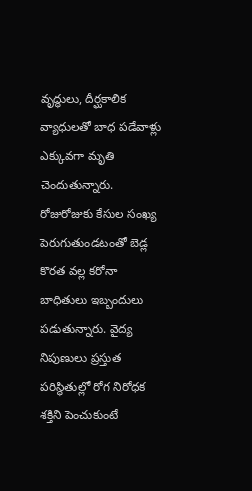వృద్ధులు, దీర్ఘకాలిక వ్యాధులతో బాధ పడేవాళ్లు ఎక్కువగా మృతి చెందుతున్నారు. రోజురోజుకు కేసుల సంఖ్య పెరుగుతుండటంతో బెడ్ల కొరత వల్ల కరోనా బాధితులు ఇబ్బందులు పడుతున్నారు. వైద్య నిపుణులు ప్రస్తుత పరిస్థితుల్లో రోగ నిరోధక శక్తిని పెంచుకుంటే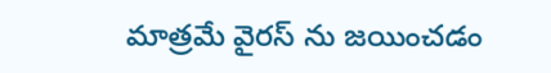మాత్రమే వైరస్ ను జయించడం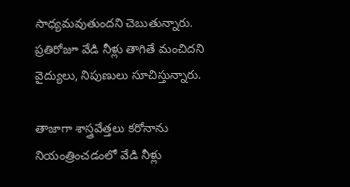సాధ్యమవుతుందని చెబుతున్నారు. ప్రతిరోజూ వేడి నీళ్లు తాగితే మంచిదని వైద్యులు, నిపుణులు సూచిస్తున్నారు.

తాజాగా శాస్త్రవేత్తలు కరోనాను నియంత్రించడంలో వేడి నీళ్లు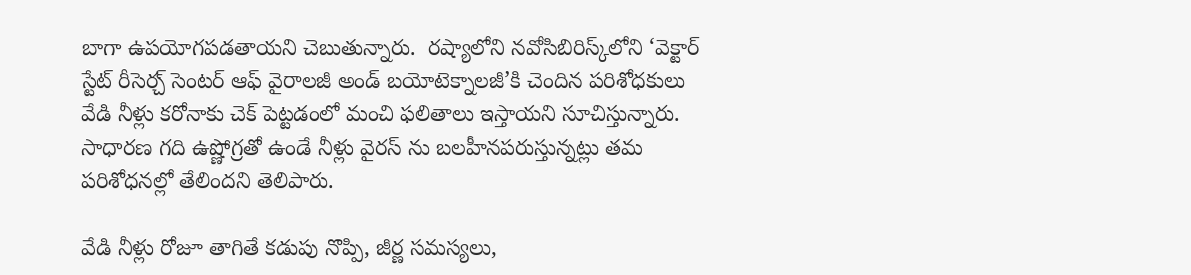బాగా ఉపయోగపడతాయని చెబుతున్నారు.  రష్యాలోని నవోసిబిరిస్క్‌లోని ‘వెక్టార్ స్టేట్ రీసెర్చ్ సెంటర్ ఆఫ్ వైరాలజీ అండ్ బయోటెక్నాలజీ’కి చెందిన పరిశోధకులు వేడి నీళ్లు కరోనాకు చెక్ పెట్టడంలో మంచి ఫలితాలు ఇస్తాయని సూచిస్తున్నారు. సాధారణ గది ఉష్ణోగ్రతో ఉండే నీళ్లు వైరస్ ను బలహీనపరుస్తున్నట్లు తమ పరిశోధనల్లో తేలిందని తెలిపారు.

వేడి నీళ్లు రోజూ తాగితే కడుపు నొప్పి, జీర్ణ సమస్యలు,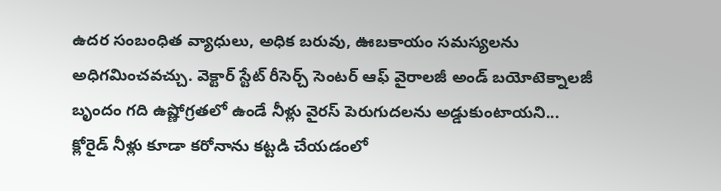ఉదర సంబంధిత వ్యాధులు, అధిక బరువు, ఊబకాయం సమస్యలను అధిగమించవచ్చు. వెక్టార్ స్టేట్ రీసెర్చ్ సెంటర్ ఆఫ్ వైరాలజీ అండ్ బయోటెక్నాలజీ బృందం గది ఉష్ణోగ్రతలో ఉండే నీళ్లు వైరస్ పెరుగుదలను అడ్డుకుంటాయని... క్లోరైడ్ నీళ్లు కూడా కరోనాను కట్టడి చేయడంలో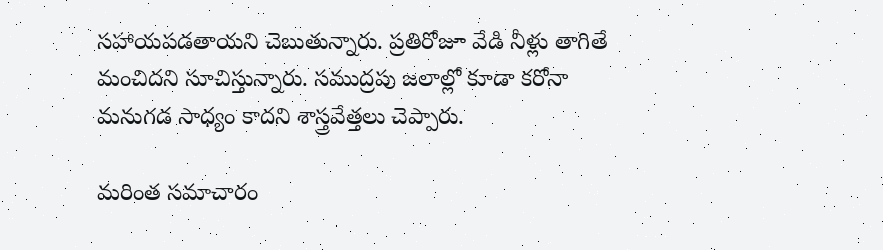సహాయపడతాయని చెబుతున్నారు. ప్రతిరోజూ వేడి నీళ్లు తాగితే మంచిదని సూచిస్తున్నారు. సముద్రపు జలాల్లో కూడా కరోనా మనుగడ సాధ్యం కాదని శాస్త్రవేత్తలు చెప్పారు.

మరింత సమాచారం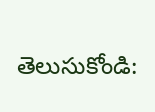తెలుసుకోండి: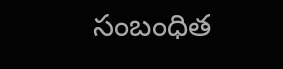సంబంధిత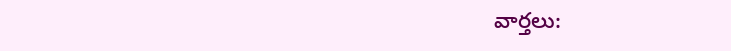వార్తలు: